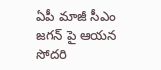ఏపీ మాజీ సీఎం జగన్ పై ఆయన సోదరి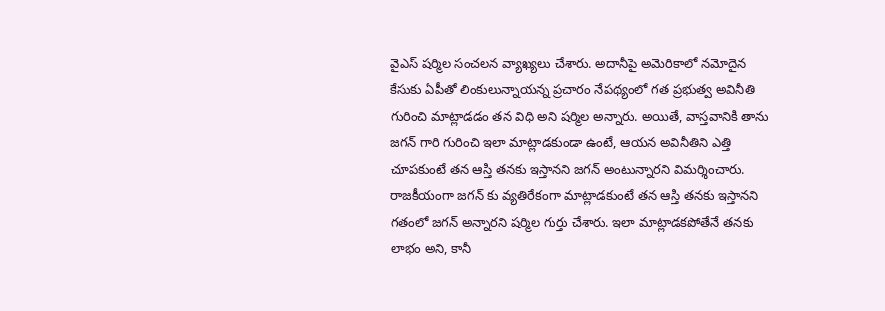వైఎస్ షర్మిల సంచలన వ్యాఖ్యలు చేశారు. అదానీపై అమెరికాలో నమోదైన కేసుకు ఏపీతో లింకులున్నాయన్న ప్రచారం నేపథ్యంలో గత ప్రభుత్వ అవినీతి గురించి మాట్లాడడం తన విధి అని షర్మిల అన్నారు. అయితే, వాస్తవానికి తాను జగన్ గారి గురించి ఇలా మాట్లాడకుండా ఉంటే, ఆయన అవినీతిని ఎత్తి చూపకుంటే తన ఆస్తి తనకు ఇస్తానని జగన్ అంటున్నారని విమర్శించారు.
రాజకీయంగా జగన్ కు వ్యతిరేకంగా మాట్లాడకుంటే తన ఆస్తి తనకు ఇస్తానని గతంలో జగన్ అన్నారని షర్మిల గుర్తు చేశారు. ఇలా మాట్లాడకపోతేనే తనకు లాభం అని, కానీ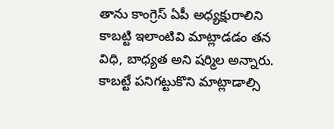తాను కాంగ్రెస్ ఏపీ అధ్యక్షురాలిని కాబట్టి ఇలాంటివి మాట్లాడడం తన విధి, బాధ్యత అని షర్మిల అన్నారు. కాబట్టే పనిగట్టుకొని మాట్లాడాల్సి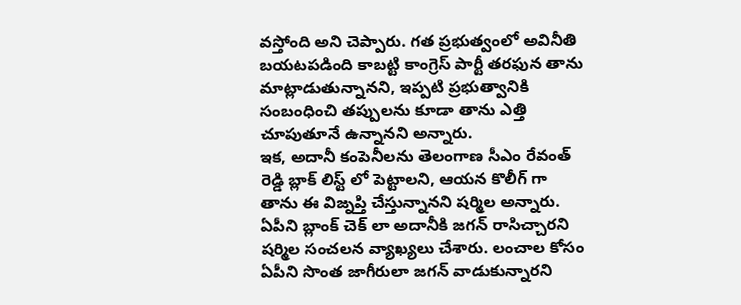వస్తోంది అని చెప్పారు. గత ప్రభుత్వంలో అవినీతి బయటపడింది కాబట్టి కాంగ్రెస్ పార్టీ తరఫున తాను మాట్లాడుతున్నానని, ఇప్పటి ప్రభుత్వానికి సంబంధించి తప్పులను కూడా తాను ఎత్తి చూపుతూనే ఉన్నానని అన్నారు.
ఇక, అదానీ కంపెనీలను తెలంగాణ సీఎం రేవంత్ రెడ్డి బ్లాక్ లిస్ట్ లో పెట్టాలని, ఆయన కొలీగ్ గా తాను ఈ విజ్నప్తి చేస్తున్నానని షర్మిల అన్నారు. ఏపీని బ్లాంక్ చెక్ లా అదానీకి జగన్ రాసిచ్చారని షర్మిల సంచలన వ్యాఖ్యలు చేశారు. లంచాల కోసం ఏపీని సొంత జాగీరులా జగన్ వాడుకున్నారని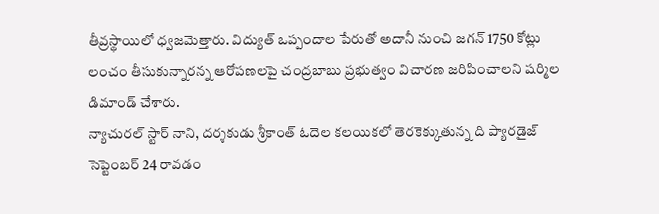తీవ్రస్థాయిలో ధ్వజమెత్తారు. విద్యుత్ ఒప్పందాల పేరుతో అదానీ నుంచి జగన్ 1750 కోట్లు లంచం తీసుకున్నారన్న ఆరోపణలపై చంద్రబాబు ప్రభుత్వం విచారణ జరిపించాలని షర్మిల డిమాండ్ చేశారు.
న్యాచురల్ స్టార్ నాని, దర్శకుడు శ్రీకాంత్ ఓదెల కలయికలో తెరకెక్కుతున్న ది ప్యారడైజ్ సెప్టెంబర్ 24 రావడం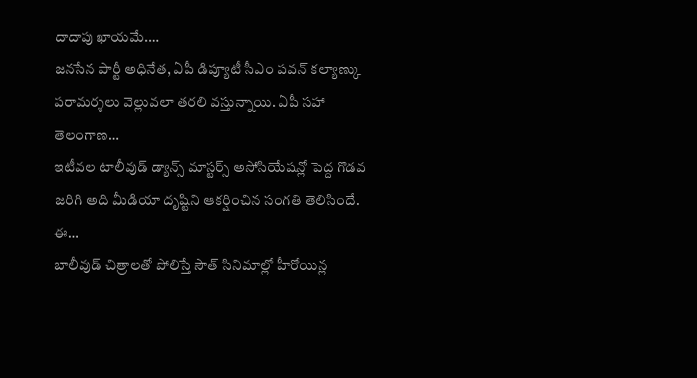దాదాపు ఖాయమే.…
జనసేన పార్టీ అధినేత, ఏపీ డిప్యూటీ సీఎం పవన్ కల్యాణ్కు పరామర్శలు వెల్లువలా తరలి వస్తున్నాయి. ఏపీ సహా తెలంగాణ…
ఇటీవల టాలీవుడ్ డ్యాన్స్ మాస్టర్స్ అసోసియేషన్లో పెద్ద గొడవ జరిగి అది మీడియా దృష్టిని ఆకర్షించిన సంగతి తెలిసిందే. ఈ…
బాలీవుడ్ చిత్రాలతో పోలిస్తే సౌత్ సినిమాల్లో హీరోయిన్ల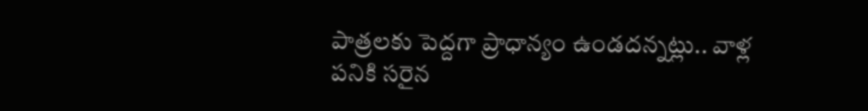పాత్రలకు పెద్దగా ప్రాధాన్యం ఉండదన్నట్లు.. వాళ్ల పనికి సరైన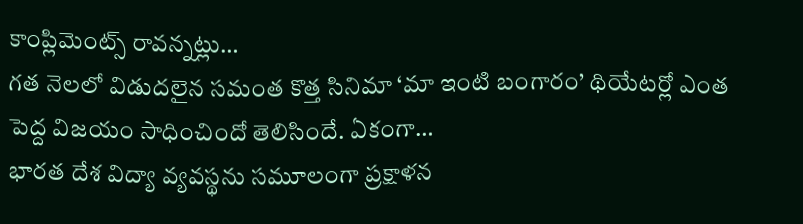కాంప్లిమెంట్స్ రావన్నట్లు…
గత నెలలో విడుదలైన సమంత కొత్త సినిమా ‘మా ఇంటి బంగారం’ థియేటర్లో ఎంత పెద్ద విజయం సాధించిందో తెలిసిందే. ఏకంగా…
భారత దేశ విద్యా వ్యవస్థను సమూలంగా ప్రక్షాళన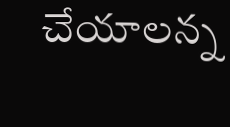చేయాలన్న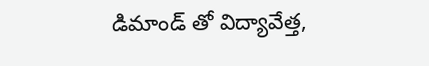డిమాండ్ తో విద్యావేత్త,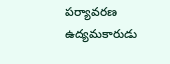పర్యావరణ ఉద్యమకారుడు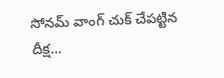సోనమ్ వాంగ్ చుక్ చేపట్టిన దీక్ష…